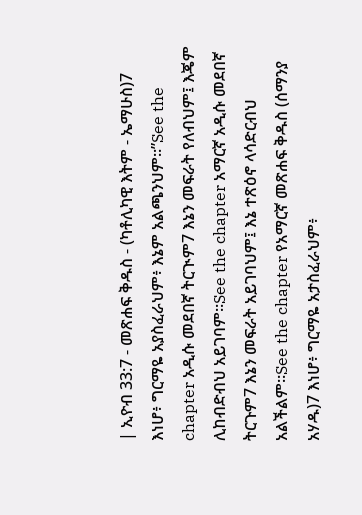| ኢዮብ 33:7 - መጽሐፍ ቅዱስ - (ካቶሊካዊ እትም - ኤማሁስ)7 እነሆ፥ ግርማዬ አያስፈራህም፥ እኔም አልጫንህም።”See the chapter አዲሱ መደበኛ ትርጒም7 እኔን መፍራት የለብህም፤ እጄም ሊከብድብህ አይገባም።See the chapter አማርኛ አዲሱ መደበኛ ትርጉም7 እኔን መፍራት አይገባህም፤ እኔ ተጽዕኖ ላሳድርብህ አልችልም።See the chapter የአማርኛ መጽሐፍ ቅዱስ (ሰማንያ አሃዱ)7 እነሆ፥ ግርማዬ አታስፈራህም፥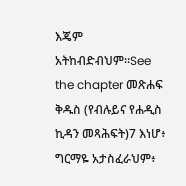እጄም አትከብድብህም።See the chapter መጽሐፍ ቅዱስ (የብሉይና የሐዲስ ኪዳን መጻሕፍት)7 እነሆ፥ ግርማዬ አታስፈራህም፥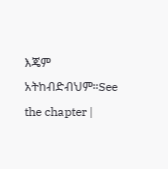እጄም አትከብድብህም።See the chapter |